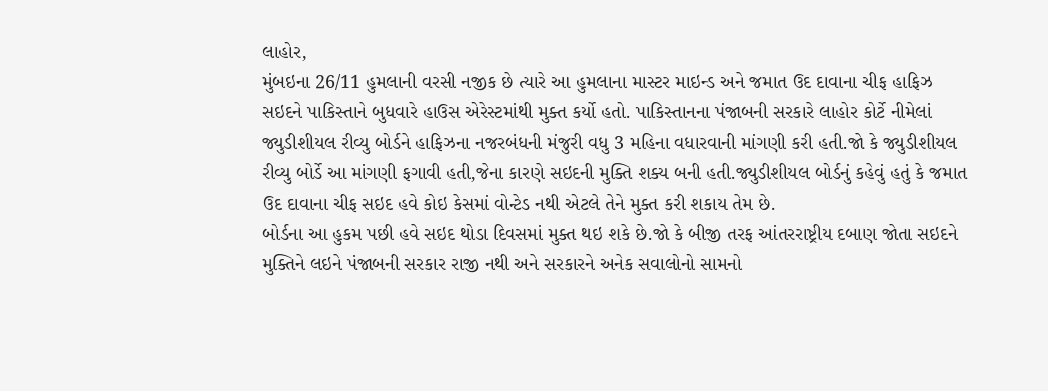લાહોર,
મુંબઇના 26/11 હુમલાની વરસી નજીક છે ત્યારે આ હુમલાના માસ્ટર માઇન્ડ અને જમાત ઉદ દાવાના ચીફ હાફિઝ સઇદને પાકિસ્તાને બુધવારે હાઉસ એરેસ્ટમાંથી મુક્ત કર્યો હતો. પાકિસ્તાનના પંજાબની સરકારે લાહોર કોર્ટે નીમેલાં જ્યુડીશીયલ રીવ્યુ બોર્ડને હાફિઝના નજરબંધની મંજુરી વધુ 3 મહિના વધારવાની માંગણી કરી હતી.જો કે જ્યુડીશીયલ રીવ્યુ બોર્ડે આ માંગણી ફગાવી હતી,જેના કારણે સઇદની મુક્તિ શક્ય બની હતી.જ્યુડીશીયલ બોર્ડનું કહેવું હતું કે જમાત ઉદ દાવાના ચીફ સઇદ હવે કોઇ કેસમાં વોન્ટેડ નથી એટલે તેને મુક્ત કરી શકાય તેમ છે.
બોર્ડના આ હુકમ પછી હવે સઇદ થોડા દિવસમાં મુક્ત થઇ શકે છે.જો કે બીજી તરફ આંતરરાષ્ટ્રીય દબાણ જોતા સઇદને મુક્તિને લઇને પંજાબની સરકાર રાજી નથી અને સરકારને અનેક સવાલોનો સામનો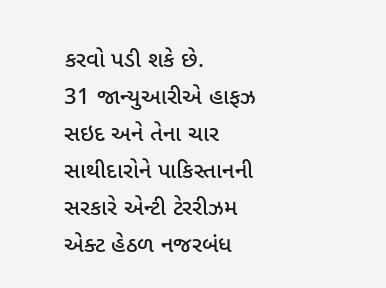કરવો પડી શકે છે.
31 જાન્યુઆરીએ હાફઝ સઇદ અને તેના ચાર સાથીદારોને પાકિસ્તાનની સરકારે એન્ટી ટેરરીઝમ એક્ટ હેઠળ નજરબંધ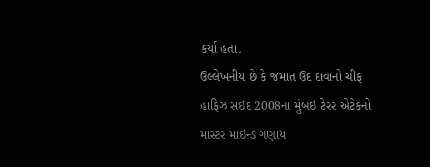કર્યા હતા.
ઉલ્લેખનીય છે કે જમાત ઉદ દાવાનો ચીફ હાફિઝ સઇદ 2008ના મુંબઇ ટેરર એટેકનો માસ્ટર માઇન્ડ ગણાય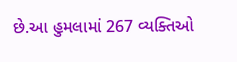છે.આ હુમલામાં 267 વ્યક્તિઓ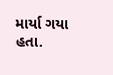માર્યા ગયા હતા.